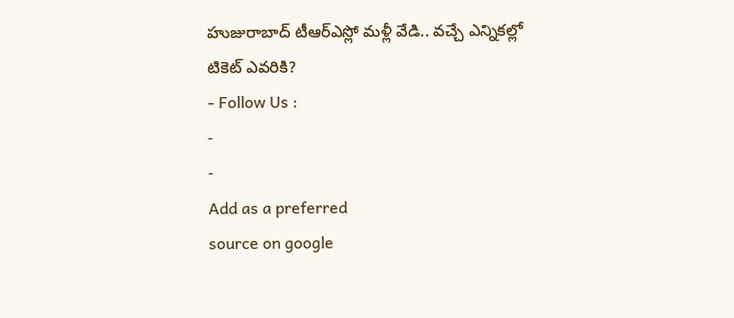హుజురాబాద్ టీఆర్ఎస్లో మళ్లీ వేడి.. వచ్చే ఎన్నికల్లో టికెట్ ఎవరికి?
- Follow Us :
-
-
Add as a preferred
source on google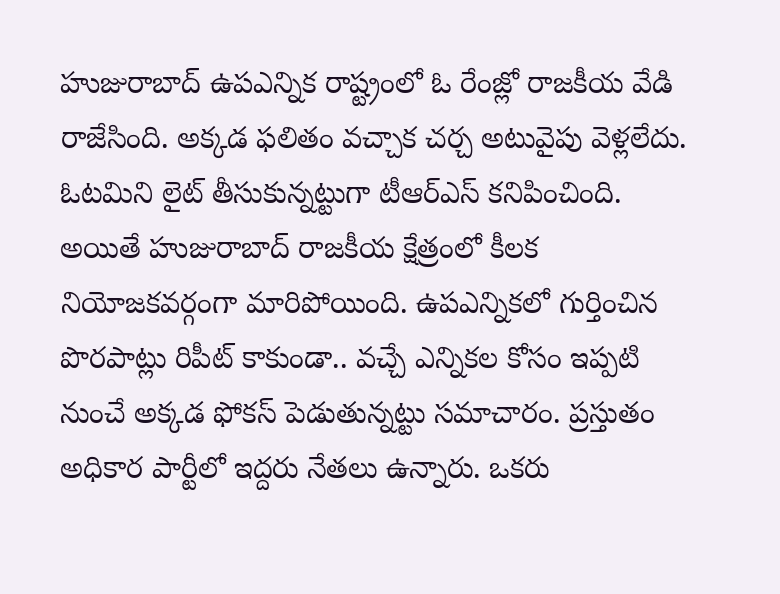హుజురాబాద్ ఉపఎన్నిక రాష్ట్రంలో ఓ రేంజ్లో రాజకీయ వేడి రాజేసింది. అక్కడ ఫలితం వచ్చాక చర్చ అటువైపు వెళ్లలేదు. ఓటమిని లైట్ తీసుకున్నట్టుగా టీఆర్ఎస్ కనిపించింది. అయితే హుజురాబాద్ రాజకీయ క్షేత్రంలో కీలక నియోజకవర్గంగా మారిపోయింది. ఉపఎన్నికలో గుర్తించిన పొరపాట్లు రిపీట్ కాకుండా.. వచ్చే ఎన్నికల కోసం ఇప్పటి నుంచే అక్కడ ఫోకస్ పెడుతున్నట్టు సమాచారం. ప్రస్తుతం అధికార పార్టీలో ఇద్దరు నేతలు ఉన్నారు. ఒకరు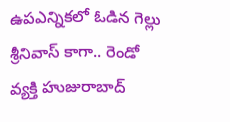ఉపఎన్నికలో ఓడిన గెల్లు శ్రీనివాస్ కాగా.. రెండో వ్యక్తి హుజురాబాద్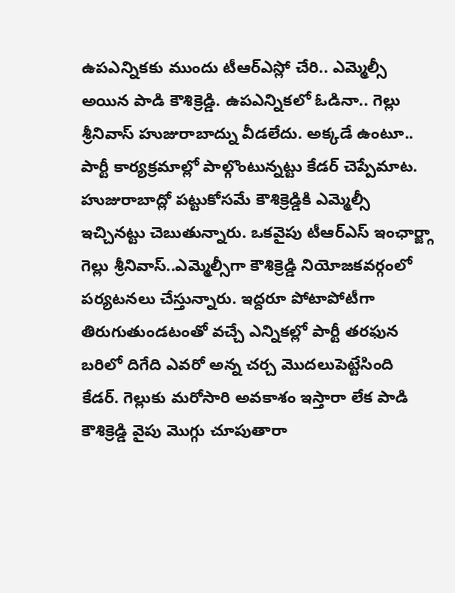ఉపఎన్నికకు ముందు టీఆర్ఎస్లో చేరి.. ఎమ్మెల్సీ అయిన పాడి కౌశిక్రెడ్డి. ఉపఎన్నికలో ఓడినా.. గెల్లు శ్రీనివాస్ హుజురాబాద్ను వీడలేదు. అక్కడే ఉంటూ.. పార్టీ కార్యక్రమాల్లో పాల్గొంటున్నట్టు కేడర్ చెప్పేమాట.
హుజురాబాద్లో పట్టుకోసమే కౌశిక్రెడ్డికి ఎమ్మెల్సీ ఇచ్చినట్టు చెబుతున్నారు. ఒకవైపు టీఆర్ఎస్ ఇంఛార్జ్గా గెల్లు శ్రీనివాస్..ఎమ్మెల్సీగా కౌశిక్రెడ్డి నియోజకవర్గంలో పర్యటనలు చేస్తున్నారు. ఇద్దరూ పోటాపోటీగా తిరుగుతుండటంతో వచ్చే ఎన్నికల్లో పార్టీ తరఫున బరిలో దిగేది ఎవరో అన్న చర్చ మొదలుపెట్టేసింది కేడర్. గెల్లుకు మరోసారి అవకాశం ఇస్తారా లేక పాడి కౌశిక్రెడ్డి వైపు మొగ్గు చూపుతారా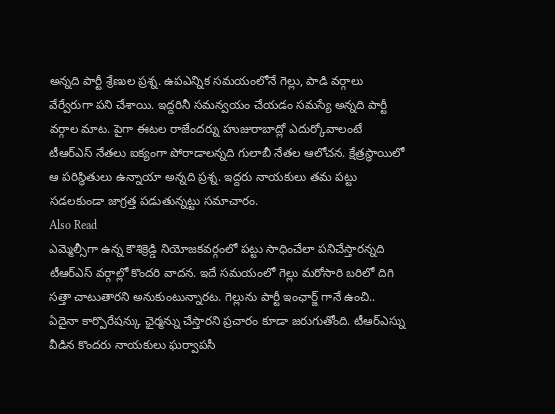అన్నది పార్టీ శ్రేణుల ప్రశ్న. ఉపఎన్నిక సమయంలోనే గెల్లు, పాడి వర్గాలు వేర్వేరుగా పని చేశాయి. ఇద్దరినీ సమన్వయం చేయడం సమస్యే అన్నది పార్టీ వర్గాల మాట. పైగా ఈటల రాజేందర్ను హుజురాబాద్లో ఎదుర్కోవాలంటే టీఆర్ఎస్ నేతలు ఐక్యంగా పోరాడాలన్నది గులాబీ నేతల ఆలోచన. క్షేత్రస్థాయిలో ఆ పరిస్థితులు ఉన్నాయా అన్నది ప్రశ్న. ఇద్దరు నాయకులు తమ పట్టు సడలకుండా జాగ్రత్త పడుతున్నట్టు సమాచారం.
Also Read
ఎమ్మెల్సీగా ఉన్న కౌశిక్రెడ్డి నియోజకవర్గంలో పట్టు సాధించేలా పనిచేస్తారన్నది టీఆర్ఎస్ వర్గాల్లో కొందరి వాదన. ఇదే సమయంలో గెల్లు మరోసారి బరిలో దిగి సత్తా చాటుతారని అనుకుంటున్నారట. గెల్లును పార్టీ ఇంఛార్జ్ గానే ఉంచి.. ఏదైనా కార్పొరేషన్కు ఛైర్మన్ను చేస్తారని ప్రచారం కూడా జరుగుతోంది. టీఆర్ఎస్ను వీడిన కొందరు నాయకులు ఘర్వాపసీ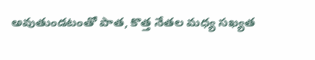అవుతుండటంతో పాత, కొత్త నేతల మధ్య సఖ్యత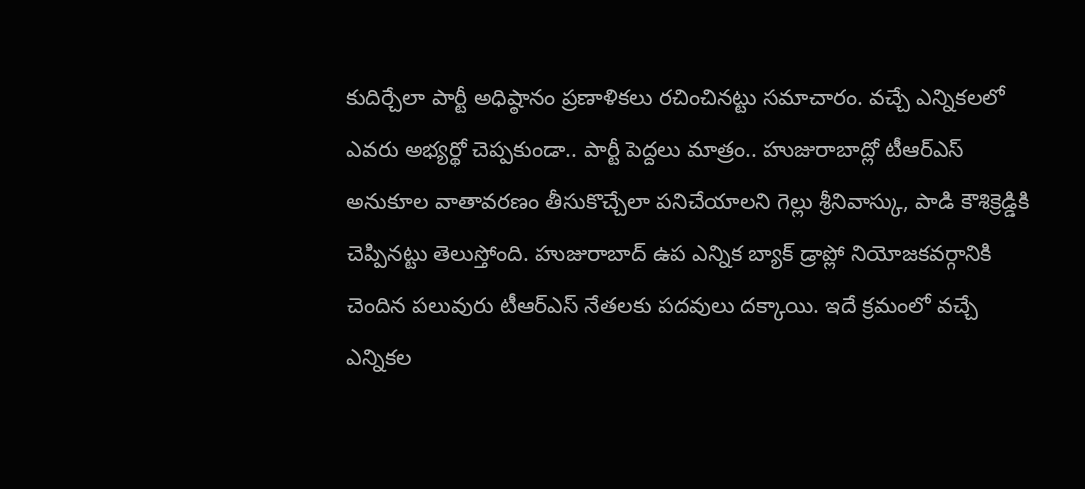కుదిర్చేలా పార్టీ అధిష్ఠానం ప్రణాళికలు రచించినట్టు సమాచారం. వచ్చే ఎన్నికలలో ఎవరు అభ్యర్థో చెప్పకుండా.. పార్టీ పెద్దలు మాత్రం.. హుజురాబాద్లో టీఆర్ఎస్ అనుకూల వాతావరణం తీసుకొచ్చేలా పనిచేయాలని గెల్లు శ్రీనివాస్కు, పాడి కౌశిక్రెడ్డికి చెప్పినట్టు తెలుస్తోంది. హుజురాబాద్ ఉప ఎన్నిక బ్యాక్ డ్రాప్లో నియోజకవర్గానికి చెందిన పలువురు టీఆర్ఎస్ నేతలకు పదవులు దక్కాయి. ఇదే క్రమంలో వచ్చే ఎన్నికల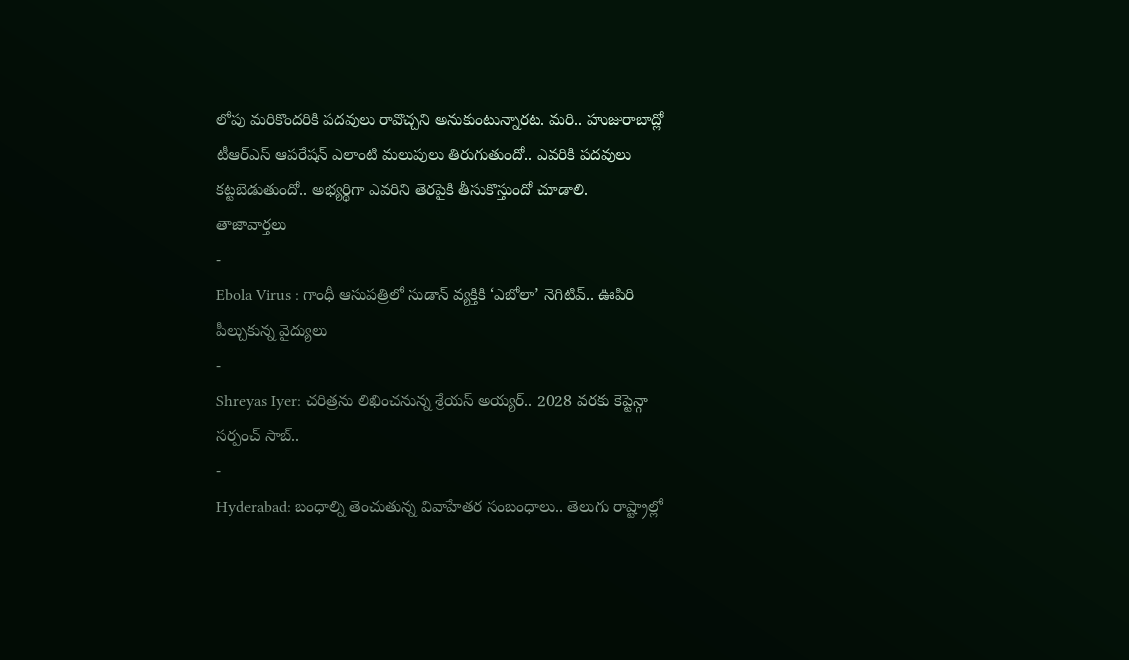లోపు మరికొందరికి పదవులు రావొచ్చని అనుకుంటున్నారట. మరి.. హుజురాబాద్లో టీఆర్ఎస్ ఆపరేషన్ ఎలాంటి మలుపులు తిరుగుతుందో.. ఎవరికి పదవులు కట్టబెడుతుందో.. అభ్యర్థిగా ఎవరిని తెరపైకి తీసుకొస్తుందో చూడాలి.
తాజావార్తలు
-
Ebola Virus : గాంధీ ఆసుపత్రిలో సుడాన్ వ్యక్తికి ‘ఎబోలా’ నెగిటివ్.. ఊపిరి పీల్చుకున్న వైద్యులు
-
Shreyas Iyer: చరిత్రను లిఖించనున్న శ్రేయస్ అయ్యర్.. 2028 వరకు కెప్టెన్గా సర్పంచ్ సాబ్..
-
Hyderabad: బంధాల్ని తెంచుతున్న వివాహేతర సంబంధాలు.. తెలుగు రాష్ట్రాల్లో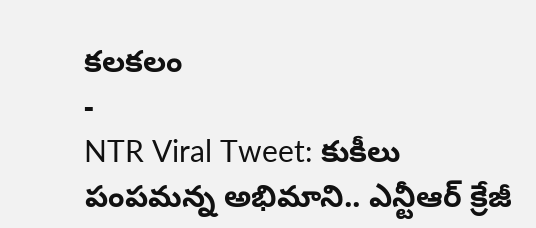కలకలం
-
NTR Viral Tweet: కుకీలు పంపమన్న అభిమాని.. ఎన్టీఆర్ క్రేజీ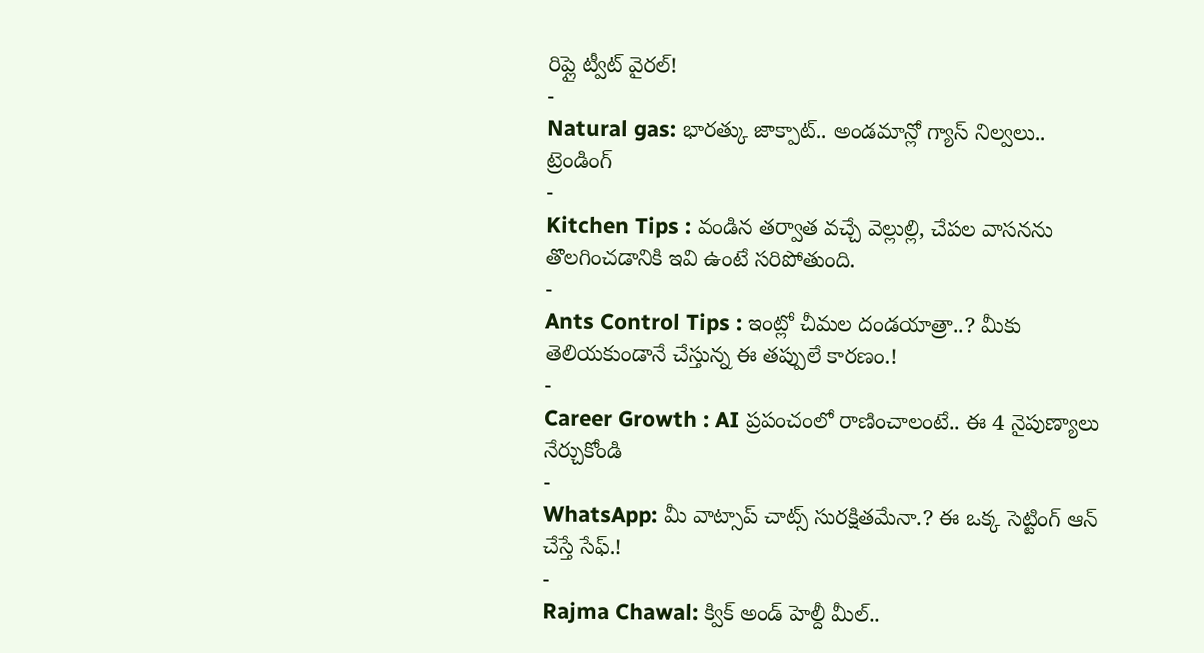రిప్లై ట్వీట్ వైరల్!
-
Natural gas: భారత్కు జాక్పాట్.. అండమాన్లో గ్యాస్ నిల్వలు..
ట్రెండింగ్
-
Kitchen Tips : వండిన తర్వాత వచ్చే వెల్లుల్లి, చేపల వాసనను తొలగించడానికి ఇవి ఉంటే సరిపోతుంది.
-
Ants Control Tips : ఇంట్లో చీమల దండయాత్రా..? మీకు తెలియకుండానే చేస్తున్న ఈ తప్పులే కారణం.!
-
Career Growth : AI ప్రపంచంలో రాణించాలంటే.. ఈ 4 నైపుణ్యాలు నేర్చుకోండి
-
WhatsApp: మీ వాట్సాప్ చాట్స్ సురక్షితమేనా.? ఈ ఒక్క సెట్టింగ్ ఆన్ చేస్తే సేఫ్.!
-
Rajma Chawal: క్విక్ అండ్ హెల్దీ మీల్..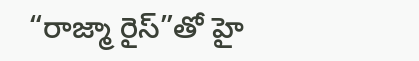“రాజ్మా రైస్”తో హై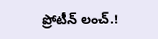ప్రోటీన్ లంచ్.!